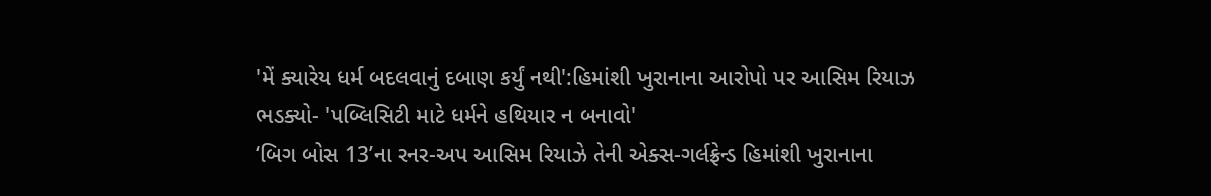'મેં ક્યારેય ધર્મ બદલવાનું દબાણ કર્યું નથી':હિમાંશી ખુરાનાના આરોપો પર આસિમ રિયાઝ ભડક્યો- 'પબ્લિસિટી માટે ધર્મને હથિયાર ન બનાવો'
‘બિગ બોસ 13’ના રનર-અપ આસિમ રિયાઝે તેની એક્સ-ગર્લફ્રેન્ડ હિમાંશી ખુરાનાના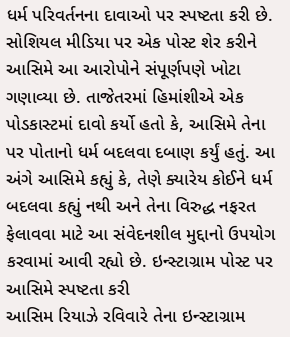ધર્મ પરિવર્તનના દાવાઓ પર સ્પષ્ટતા કરી છે. સોશિયલ મીડિયા પર એક પોસ્ટ શેર કરીને આસિમે આ આરોપોને સંપૂર્ણપણે ખોટા ગણાવ્યા છે. તાજેતરમાં હિમાંશીએ એક પોડકાસ્ટમાં દાવો કર્યો હતો કે, આસિમે તેના પર પોતાનો ધર્મ બદલવા દબાણ કર્યું હતું. આ અંગે આસિમે કહ્યું કે, તેણે ક્યારેય કોઈને ધર્મ બદલવા કહ્યું નથી અને તેના વિરુદ્ધ નફરત ફેલાવવા માટે આ સંવેદનશીલ મુદ્દાનો ઉપયોગ કરવામાં આવી રહ્યો છે. ઇન્સ્ટાગ્રામ પોસ્ટ પર આસિમે સ્પષ્ટતા કરી
આસિમ રિયાઝે રવિવારે તેના ઇન્સ્ટાગ્રામ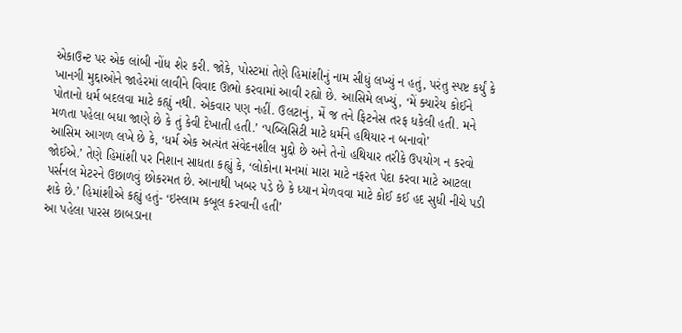એકાઉન્ટ પર એક લાંબી નોંધ શેર કરી. જોકે, પોસ્ટમાં તેણે હિમાંશીનું નામ સીધું લખ્યું ન હતું, પરંતુ સ્પષ્ટ કર્યું કે ખાનગી મુદ્દાઓને જાહેરમાં લાવીને વિવાદ ઊભો કરવામાં આવી રહ્યો છે. આસિમે લખ્યું, ‘મેં ક્યારેય કોઈને પોતાનો ધર્મ બદલવા માટે કહ્યું નથી. એકવાર પણ નહીં. ઉલટાનું, મેં જ તને ફિટનેસ તરફ ધકેલી હતી. મને મળતા પહેલા બધા જાણે છે કે તું કેવી દેખાતી હતી.’ ‘પબ્લિસિટી માટે ધર્મને હથિયાર ન બનાવો’
આસિમ આગળ લખે છે કે, ‘ધર્મ એક અત્યંત સંવેદનશીલ મુદ્દો છે અને તેનો હથિયાર તરીકે ઉપયોગ ન કરવો જોઈએ.’ તેણે હિમાંશી પર નિશાન સાધતા કહ્યું કે, ‘લોકોના મનમાં મારા માટે નફરત પેદા કરવા માટે આટલા પર્સનલ મેટરને ઉછાળવું છોકરમત છે. આનાથી ખબર પડે છે કે ધ્યાન મેળવવા માટે કોઈ કઈ હદ સુધી નીચે પડી શકે છે.’ હિમાંશીએ કહ્યું હતું- ‘ઇસ્લામ કબૂલ કરવાની હતી’
આ પહેલા પારસ છાબડાના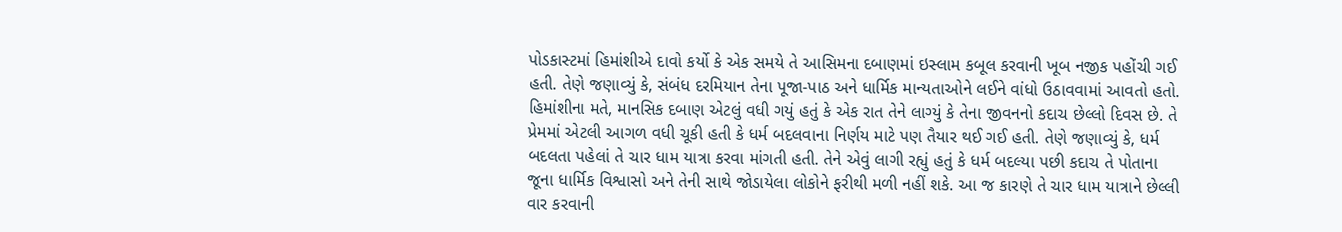પોડકાસ્ટમાં હિમાંશીએ દાવો કર્યો કે એક સમયે તે આસિમના દબાણમાં ઇસ્લામ કબૂલ કરવાની ખૂબ નજીક પહોંચી ગઈ હતી. તેણે જણાવ્યું કે, સંબંધ દરમિયાન તેના પૂજા-પાઠ અને ધાર્મિક માન્યતાઓને લઈને વાંધો ઉઠાવવામાં આવતો હતો. હિમાંશીના મતે, માનસિક દબાણ એટલું વધી ગયું હતું કે એક રાત તેને લાગ્યું કે તેના જીવનનો કદાચ છેલ્લો દિવસ છે. તે પ્રેમમાં એટલી આગળ વધી ચૂકી હતી કે ધર્મ બદલવાના નિર્ણય માટે પણ તૈયાર થઈ ગઈ હતી. તેણે જણાવ્યું કે, ધર્મ બદલતા પહેલાં તે ચાર ધામ યાત્રા કરવા માંગતી હતી. તેને એવું લાગી રહ્યું હતું કે ધર્મ બદલ્યા પછી કદાચ તે પોતાના જૂના ધાર્મિક વિશ્વાસો અને તેની સાથે જોડાયેલા લોકોને ફરીથી મળી નહીં શકે. આ જ કારણે તે ચાર ધામ યાત્રાને છેલ્લી વાર કરવાની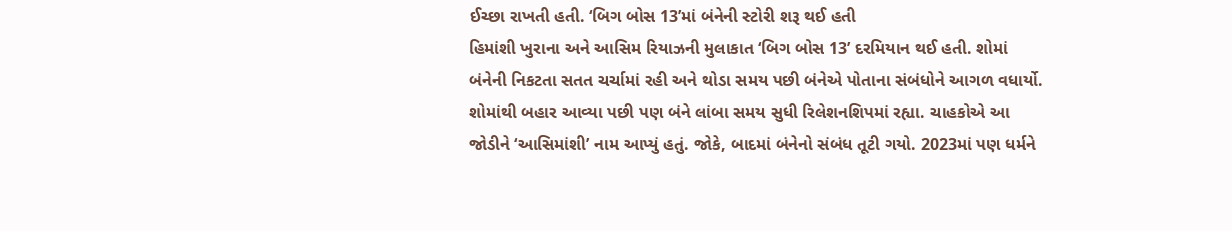ઈચ્છા રાખતી હતી. ‘બિગ બોસ 13’માં બંનેની સ્ટોરી શરૂ થઈ હતી
હિમાંશી ખુરાના અને આસિમ રિયાઝની મુલાકાત ‘બિગ બોસ 13’ દરમિયાન થઈ હતી. શોમાં બંનેની નિકટતા સતત ચર્ચામાં રહી અને થોડા સમય પછી બંનેએ પોતાના સંબંધોને આગળ વધાર્યો. શોમાંથી બહાર આવ્યા પછી પણ બંને લાંબા સમય સુધી રિલેશનશિપમાં રહ્યા. ચાહકોએ આ જોડીને ‘આસિમાંશી’ નામ આપ્યું હતું. જોકે, બાદમાં બંનેનો સંબંધ તૂટી ગયો. 2023માં પણ ધર્મને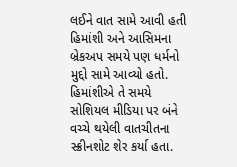લઈને વાત સામે આવી હતી હિમાંશી અને આસિમના બ્રેકઅપ સમયે પણ ધર્મનો મુદ્દો સામે આવ્યો હતો. હિમાંશીએ તે સમયે સોશિયલ મીડિયા પર બંને વચ્ચે થયેલી વાતચીતના સ્ક્રીનશોટ શેર કર્યા હતા.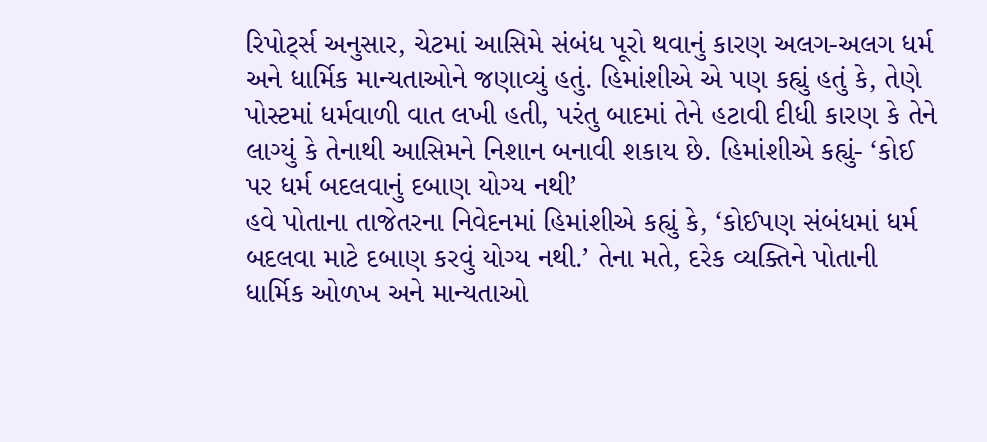રિપોર્ટ્સ અનુસાર, ચેટમાં આસિમે સંબંધ પૂરો થવાનું કારણ અલગ-અલગ ધર્મ અને ધાર્મિક માન્યતાઓને જણાવ્યું હતું. હિમાંશીએ એ પણ કહ્યું હતું કે, તેણે પોસ્ટમાં ધર્મવાળી વાત લખી હતી, પરંતુ બાદમાં તેને હટાવી દીધી કારણ કે તેને લાગ્યું કે તેનાથી આસિમને નિશાન બનાવી શકાય છે. હિમાંશીએ કહ્યું- ‘કોઈ પર ધર્મ બદલવાનું દબાણ યોગ્ય નથી’
હવે પોતાના તાજેતરના નિવેદનમાં હિમાંશીએ કહ્યું કે, ‘કોઈપણ સંબંધમાં ધર્મ બદલવા માટે દબાણ કરવું યોગ્ય નથી.’ તેના મતે, દરેક વ્યક્તિને પોતાની ધાર્મિક ઓળખ અને માન્યતાઓ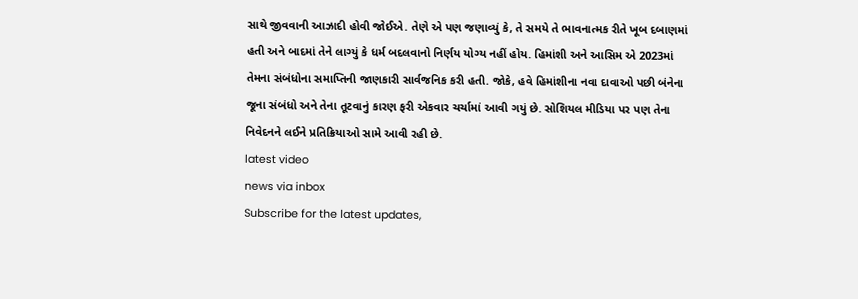સાથે જીવવાની આઝાદી હોવી જોઈએ. તેણે એ પણ જણાવ્યું કે, તે સમયે તે ભાવનાત્મક રીતે ખૂબ દબાણમાં હતી અને બાદમાં તેને લાગ્યું કે ધર્મ બદલવાનો નિર્ણય યોગ્ય નહીં હોય. હિમાંશી અને આસિમ એ 2023માં તેમના સંબંધોના સમાપ્તિની જાણકારી સાર્વજનિક કરી હતી. જોકે, હવે હિમાંશીના નવા દાવાઓ પછી બંનેના જૂના સંબંધો અને તેના તૂટવાનું કારણ ફરી એકવાર ચર્ચામાં આવી ગયું છે. સોશિયલ મીડિયા પર પણ તેના નિવેદનને લઈને પ્રતિક્રિયાઓ સામે આવી રહી છે.
latest video
news via inbox
Subscribe for the latest updates,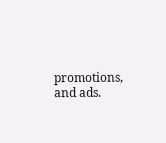promotions, and ads.